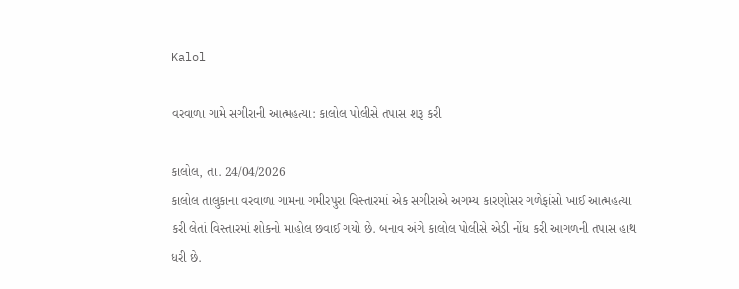Kalol

વરવાળા ગામે સગીરાની આત્મહત્યા: કાલોલ પોલીસે તપાસ શરૂ કરી

કાલોલ, તા. 24/04/2026
કાલોલ તાલુકાના વરવાળા ગામના ગમીરપુરા વિસ્તારમાં એક સગીરાએ અગમ્ય કારણોસર ગળેફાંસો ખાઈ આત્મહત્યા કરી લેતાં વિસ્તારમાં શોકનો માહોલ છવાઈ ગયો છે. બનાવ અંગે કાલોલ પોલીસે એડી નોંધ કરી આગળની તપાસ હાથ ધરી છે.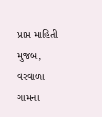પ્રાપ્ત માહિતી મુજબ, વરવાળા ગામના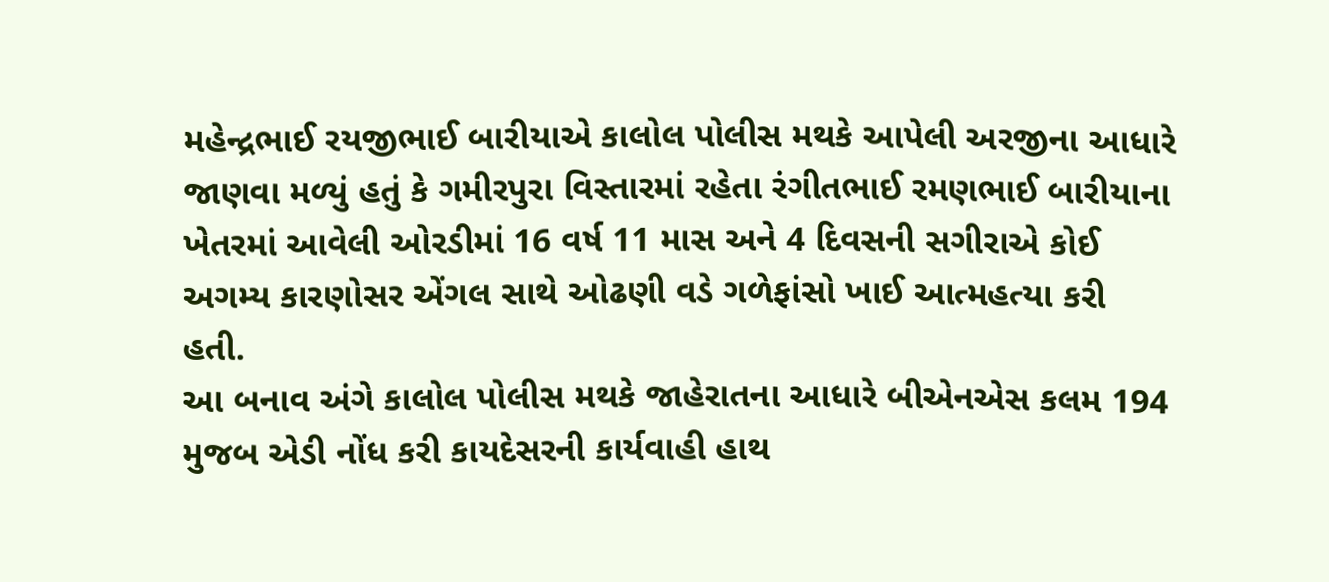મહેન્દ્રભાઈ રયજીભાઈ બારીયાએ કાલોલ પોલીસ મથકે આપેલી અરજીના આધારે જાણવા મળ્યું હતું કે ગમીરપુરા વિસ્તારમાં રહેતા રંગીતભાઈ રમણભાઈ બારીયાના ખેતરમાં આવેલી ઓરડીમાં 16 વર્ષ 11 માસ અને 4 દિવસની સગીરાએ કોઈ અગમ્ય કારણોસર એંગલ સાથે ઓઢણી વડે ગળેફાંસો ખાઈ આત્મહત્યા કરી હતી.
આ બનાવ અંગે કાલોલ પોલીસ મથકે જાહેરાતના આધારે બીએનએસ કલમ 194 મુજબ એડી નોંધ કરી કાયદેસરની કાર્યવાહી હાથ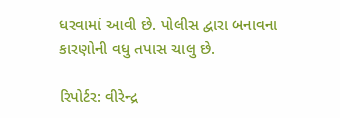ધરવામાં આવી છે. પોલીસ દ્વારા બનાવના કારણોની વધુ તપાસ ચાલુ છે.

રિપોર્ટર: વીરેન્દ્ર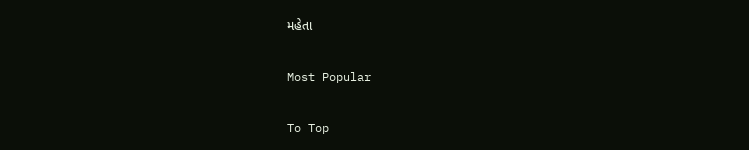મહેતા

Most Popular

To Top